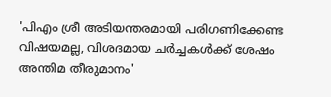'പിഎം ശ്രീ അടിയന്തരമായി പരിഗണിക്കേണ്ട വിഷയമല്ല, വിശദമായ ചര്‍ച്ചകള്‍ക്ക് ശേഷം അന്തിമ തീരുമാനം'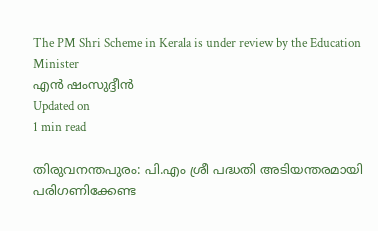The PM Shri Scheme in Kerala is under review by the Education Minister
എന്‍ ഷംസുദ്ദീന്‍
Updated on
1 min read

തിരുവനന്തപുരം: പി.എം ശ്രീ പദ്ധതി അടിയന്തരമായി പരിഗണിക്കേണ്ട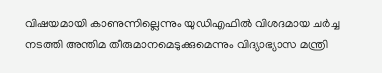വിഷയമായി കാണുന്നില്ലെന്നും യുഡിഎഫില്‍ വിശദമായ ചര്‍ച്ച നടത്തി അന്തിമ തീരുമാനമെടുക്കുമെന്നും വിദ്യാഭ്യാസ മന്ത്രി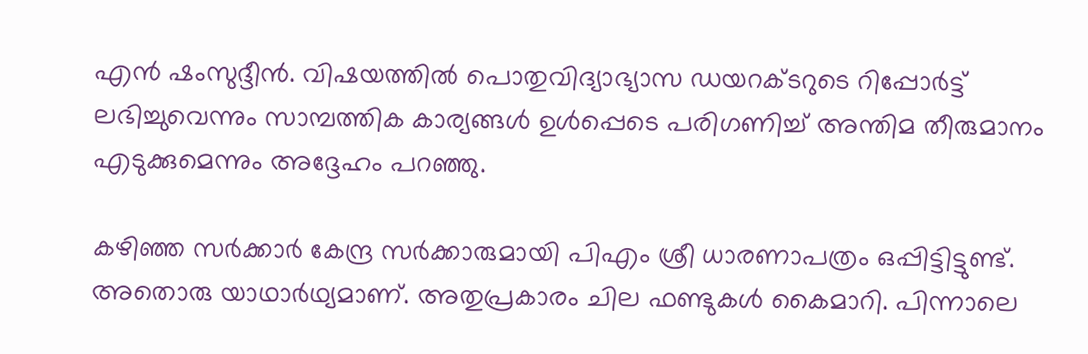എന്‍ ഷംസുദ്ദീന്‍. വിഷയത്തില്‍ പൊതുവിദ്യാഭ്യാസ ഡയറക്ടറുടെ റിപ്പോര്‍ട്ട് ലഭിച്ചുവെന്നും സാമ്പത്തിക കാര്യങ്ങള്‍ ഉള്‍പ്പെടെ പരിഗണിച്ച് അന്തിമ തീരുമാനം എടുക്കുമെന്നും അദ്ദേഹം പറഞ്ഞു.

കഴിഞ്ഞ സര്‍ക്കാര്‍ കേന്ദ്ര സര്‍ക്കാരുമായി പിഎം ശ്രീ ധാരണാപത്രം ഒപ്പിട്ടിട്ടുണ്ട്. അതൊരു യാഥാര്‍ഥ്യമാണ്. അതുപ്രകാരം ചില ഫണ്ടുകള്‍ കൈമാറി. പിന്നാലെ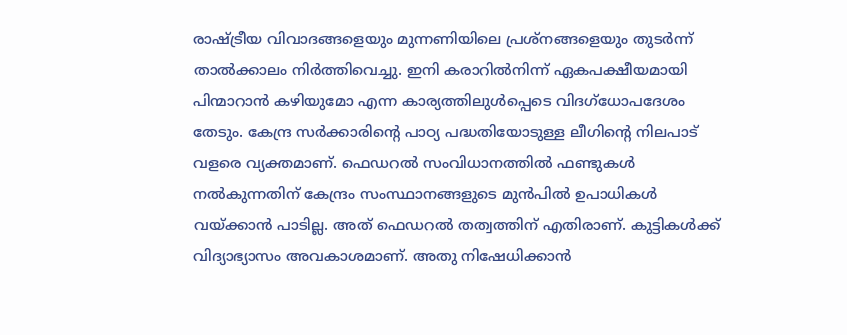രാഷ്ട്രീയ വിവാദങ്ങളെയും മുന്നണിയിലെ പ്രശ്‌നങ്ങളെയും തുടര്‍ന്ന് താല്‍ക്കാലം നിര്‍ത്തിവെച്ചു. ഇനി കരാറില്‍നിന്ന് ഏകപക്ഷീയമായി പിന്മാറാന്‍ കഴിയുമോ എന്ന കാര്യത്തിലുള്‍പ്പെടെ വിദഗ്ധോപദേശം തേടും. കേന്ദ്ര സര്‍ക്കാരിന്റെ പാഠ്യ പദ്ധതിയോടുള്ള ലീഗിന്റെ നിലപാട് വളരെ വ്യക്തമാണ്. ഫെഡറല്‍ സംവിധാനത്തില്‍ ഫണ്ടുകള്‍ നല്‍കുന്നതിന് കേന്ദ്രം സംസ്ഥാനങ്ങളുടെ മുന്‍പില്‍ ഉപാധികള്‍ വയ്ക്കാന്‍ പാടില്ല. അത് ഫെഡറല്‍ തത്വത്തിന് എതിരാണ്. കുട്ടികള്‍ക്ക് വിദ്യാഭ്യാസം അവകാശമാണ്. അതു നിഷേധിക്കാന്‍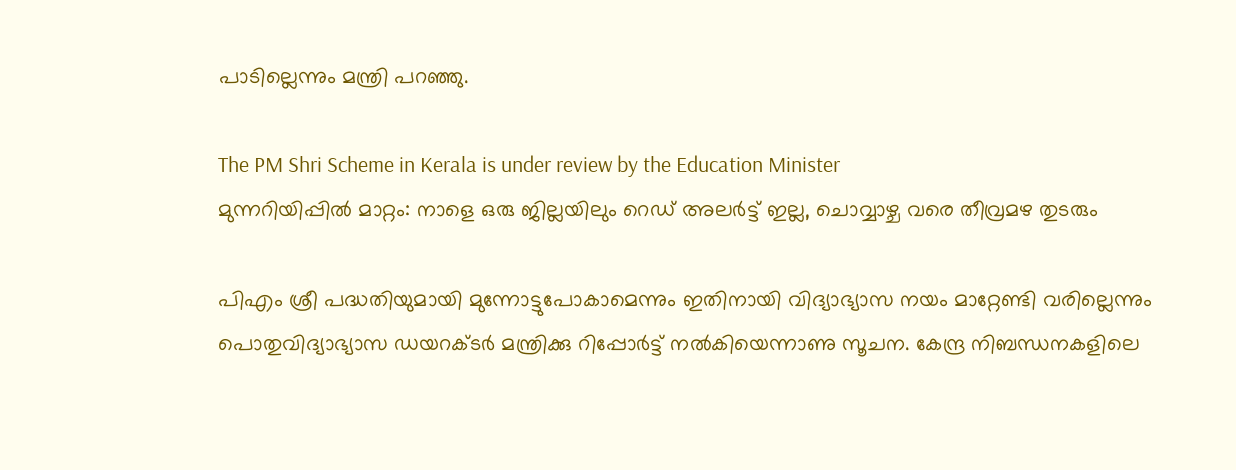പാടില്ലെന്നും മന്ത്രി പറഞ്ഞു.

The PM Shri Scheme in Kerala is under review by the Education Minister
മുന്നറിയിപ്പില്‍ മാറ്റം: നാളെ ഒരു ജില്ലയിലും റെഡ് അലര്‍ട്ട് ഇല്ല, ചൊവ്വാഴ്ച വരെ തീവ്രമഴ തുടരും

പിഎം ശ്രീ പദ്ധതിയുമായി മുന്നോട്ടുപോകാമെന്നും ഇതിനായി വിദ്യാഭ്യാസ നയം മാറ്റേണ്ടി വരില്ലെന്നും പൊതുവിദ്യാഭ്യാസ ഡയറക്ടര്‍ മന്ത്രിക്കു റിപ്പോര്‍ട്ട് നല്‍കിയെന്നാണു സൂചന. കേന്ദ്ര നിബന്ധനകളിലെ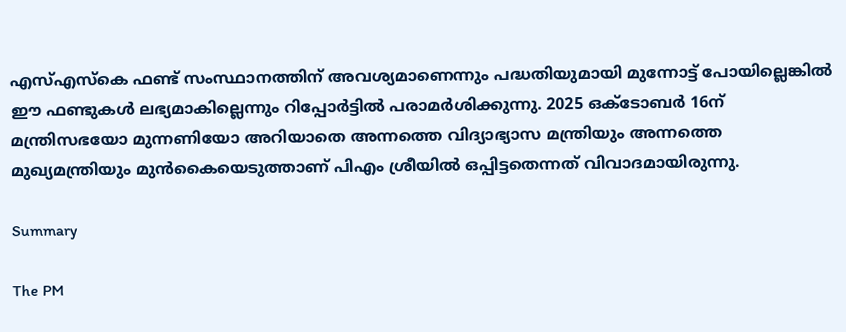എസ്എസ്‌കെ ഫണ്ട് സംസ്ഥാനത്തിന് അവശ്യമാണെന്നും പദ്ധതിയുമായി മുന്നോട്ട് പോയില്ലെങ്കില്‍ ഈ ഫണ്ടുകള്‍ ലഭ്യമാകില്ലെന്നും റിപ്പോര്‍ട്ടില്‍ പരാമര്‍ശിക്കുന്നു. 2025 ഒക്ടോബര്‍ 16ന് മന്ത്രിസഭയോ മുന്നണിയോ അറിയാതെ അന്നത്തെ വിദ്യാഭ്യാസ മന്ത്രിയും അന്നത്തെ മുഖ്യമന്ത്രിയും മുന്‍കൈയെടുത്താണ് പിഎം ശ്രീയില്‍ ഒപ്പിട്ടതെന്നത് വിവാദമായിരുന്നു.

Summary

The PM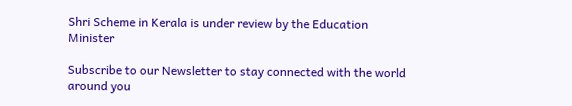Shri Scheme in Kerala is under review by the Education Minister

Subscribe to our Newsletter to stay connected with the world around you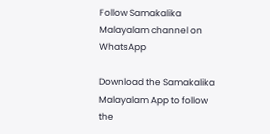Follow Samakalika Malayalam channel on WhatsApp

Download the Samakalika Malayalam App to follow the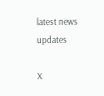latest news updates

X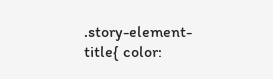.story-element-title{ color: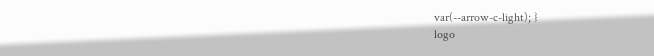var(--arrow-c-light); }
logo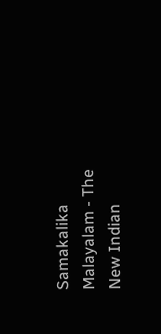Samakalika Malayalam - The New Indian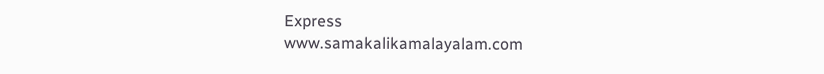Express
www.samakalikamalayalam.com